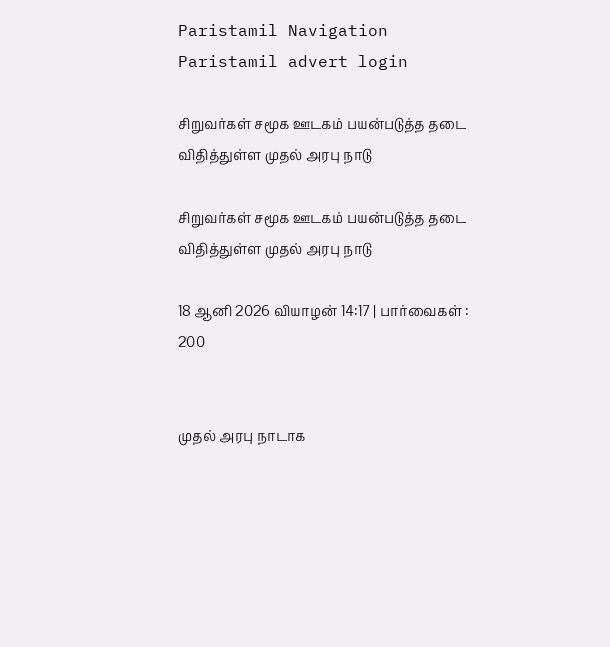Paristamil Navigation Paristamil advert login

சிறுவர்கள் சமூக ஊடகம் பயன்படுத்த தடை விதித்துள்ள முதல் அரபு நாடு

சிறுவர்கள் சமூக ஊடகம் பயன்படுத்த தடை விதித்துள்ள முதல் அரபு நாடு

18 ஆனி 2026 வியாழன் 14:17 | பார்வைகள் : 200


முதல் அரபு நாடாக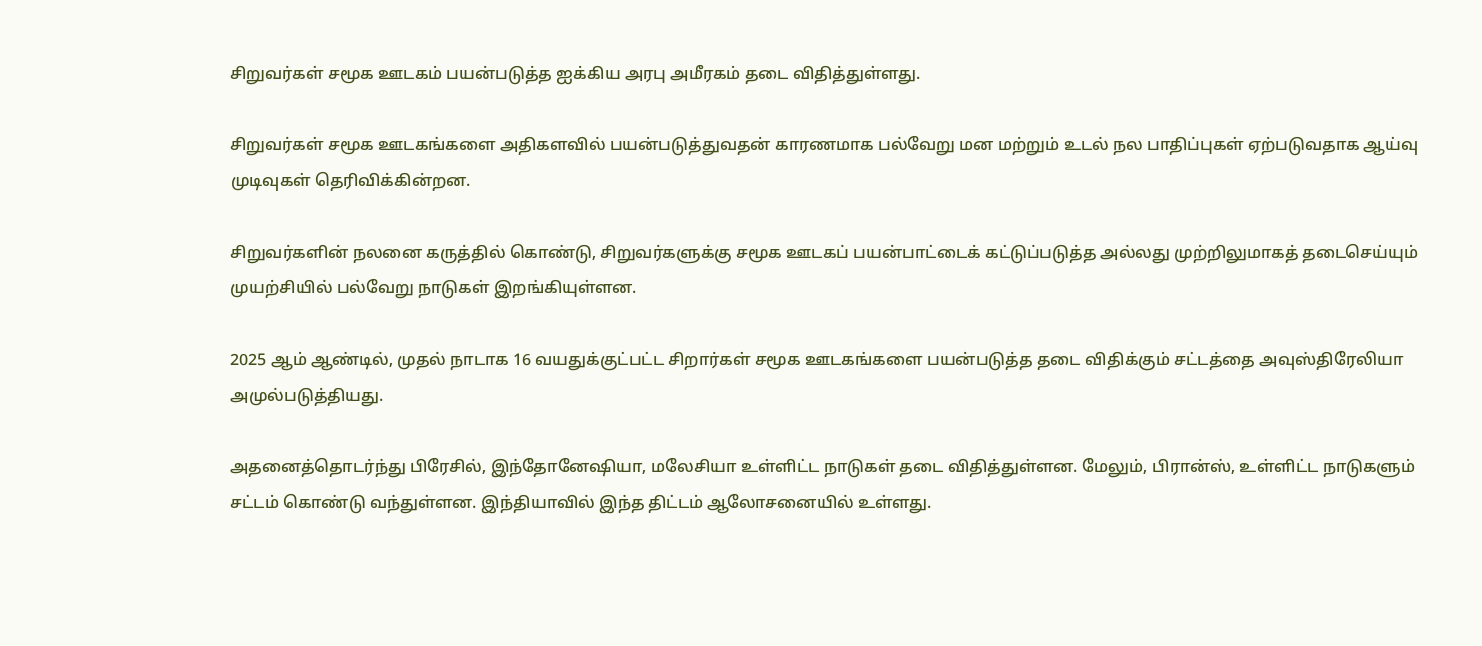சிறுவர்கள் சமூக ஊடகம் பயன்படுத்த ஐக்கிய அரபு அமீரகம் தடை விதித்துள்ளது.

சிறுவர்கள் சமூக ஊடகங்களை அதிகளவில் பயன்படுத்துவதன் காரணமாக பல்வேறு மன மற்றும் உடல் நல பாதிப்புகள் ஏற்படுவதாக ஆய்வு முடிவுகள் தெரிவிக்கின்றன.

சிறுவர்களின் நலனை கருத்தில் கொண்டு, சிறுவர்களுக்கு சமூக ஊடகப் பயன்பாட்டைக் கட்டுப்படுத்த அல்லது முற்றிலுமாகத் தடைசெய்யும் முயற்சியில் பல்வேறு நாடுகள் இறங்கியுள்ளன.

2025 ஆம் ஆண்டில், முதல் நாடாக 16 வயதுக்குட்பட்ட சிறார்கள் சமூக ஊடகங்களை பயன்படுத்த தடை விதிக்கும் சட்டத்தை அவுஸ்திரேலியா அமுல்படுத்தியது.

அதனைத்தொடர்ந்து பிரேசில், இந்தோனேஷியா, மலேசியா உள்ளிட்ட நாடுகள் தடை விதித்துள்ளன. மேலும், பிரான்ஸ், உள்ளிட்ட நாடுகளும் சட்டம் கொண்டு வந்துள்ளன. இந்தியாவில் இந்த திட்டம் ஆலோசனையில் உள்ளது.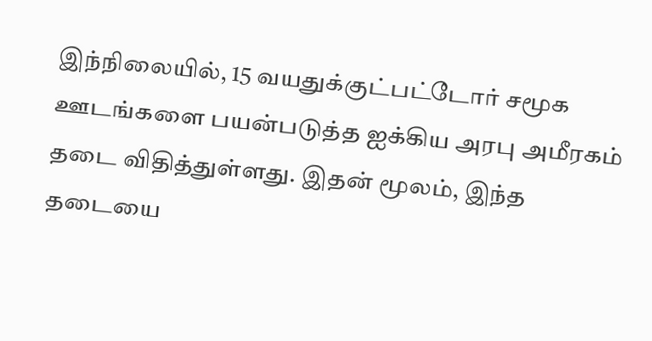இந்நிலையில், 15 வயதுக்குட்பட்டோர் சமூக ஊடங்களை பயன்படுத்த ஐக்கிய அரபு அமீரகம் தடை விதித்துள்ளது. இதன் மூலம், இந்த தடையை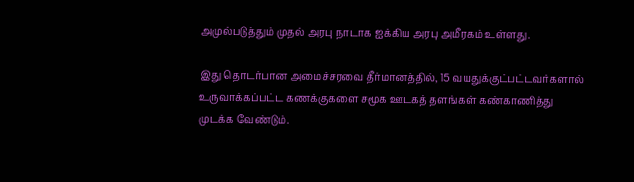அமுல்படுத்தும் முதல் அரபு நாடாக ஐக்கிய அரபு அமீரகம் உள்ளது.

இது தொடர்பான அமைச்சரவை தீர்மானத்தில், 15 வயதுக்குட்பட்டவர்களால் உருவாக்கப்பட்ட கணக்குகளை சமூக ஊடகத் தளங்கள் கண்காணித்து முடக்க வேண்டும்.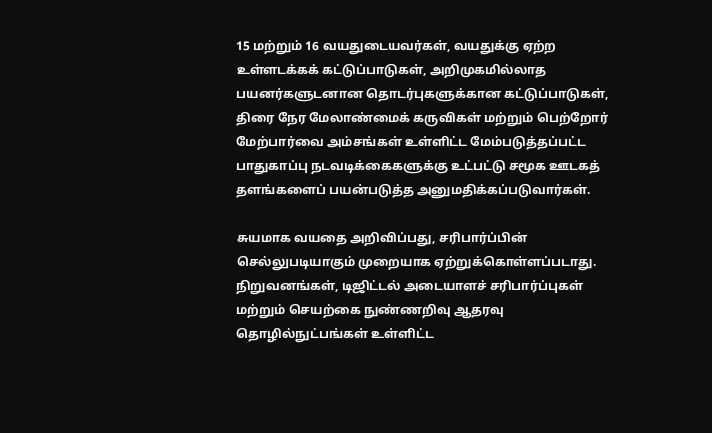15 மற்றும் 16 வயதுடையவர்கள், வயதுக்கு ஏற்ற உள்ளடக்கக் கட்டுப்பாடுகள், அறிமுகமில்லாத பயனர்களுடனான தொடர்புகளுக்கான கட்டுப்பாடுகள், திரை நேர மேலாண்மைக் கருவிகள் மற்றும் பெற்றோர் மேற்பார்வை அம்சங்கள் உள்ளிட்ட மேம்படுத்தப்பட்ட பாதுகாப்பு நடவடிக்கைகளுக்கு உட்பட்டு சமூக ஊடகத் தளங்களைப் பயன்படுத்த அனுமதிக்கப்படுவார்கள்.

சுயமாக வயதை அறிவிப்பது, சரிபார்ப்பின் செல்லுபடியாகும் முறையாக ஏற்றுக்கொள்ளப்படாது. நிறுவனங்கள், டிஜிட்டல் அடையாளச் சரிபார்ப்புகள் மற்றும் செயற்கை நுண்ணறிவு ஆதரவு தொழில்நுட்பங்கள் உள்ளிட்ட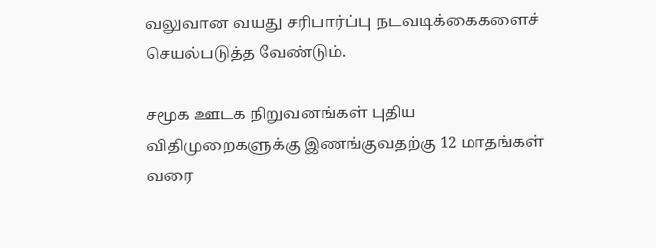வலுவான வயது சரிபார்ப்பு நடவடிக்கைகளைச் செயல்படுத்த வேண்டும்.

சமூக ஊடக நிறுவனங்கள் புதிய விதிமுறைகளுக்கு இணங்குவதற்கு 12 மாதங்கள் வரை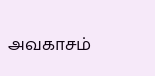அவகாசம்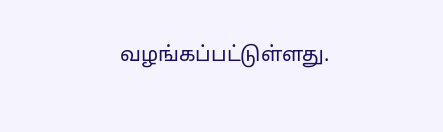வழங்கப்பட்டுள்ளது.